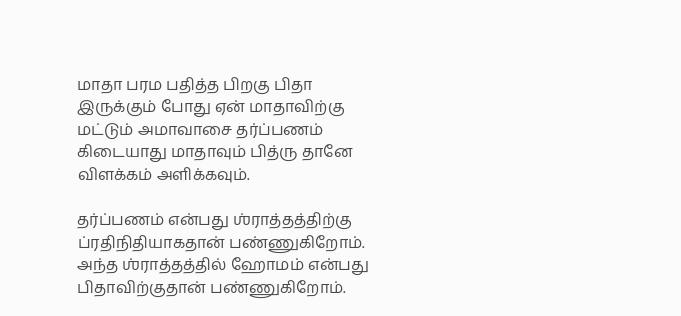மாதா பரம பதித்த பிறகு பிதா இருக்கும் போது ஏன் மாதாவிற்கு மட்டும் அமாவாசை தர்ப்பணம் கிடையாது மாதாவும் பித்ரு தானே விளக்கம் அளிக்கவும்.

தர்ப்பணம் என்பது ஶ்ராத்தத்திற்கு ப்ரதிநிதியாகதான் பண்ணுகிறோம். அந்த ஶ்ராத்தத்தில் ஹோமம் என்பது பிதாவிற்குதான் பண்ணுகிறோம்.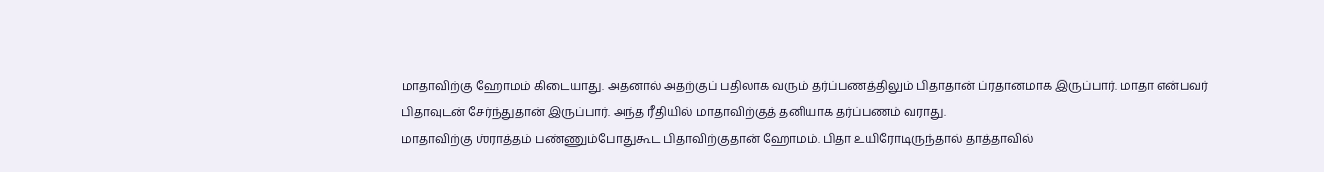மாதாவிற்கு ஹோமம் கிடையாது. அதனால் அதற்குப் பதிலாக வரும் தர்ப்பணத்திலும் பிதாதான் ப்ரதானமாக இருப்பார். மாதா என்பவர் பிதாவுடன் சேர்ந்துதான் இருப்பார். அந்த ரீதியில் மாதாவிற்குத் தனியாக தர்ப்பணம் வராது.
மாதாவிற்கு ஶ்ராத்தம் பண்ணும்போதுகூட பிதாவிற்குதான் ஹோமம். பிதா உயிரோடிருந்தால் தாத்தாவில்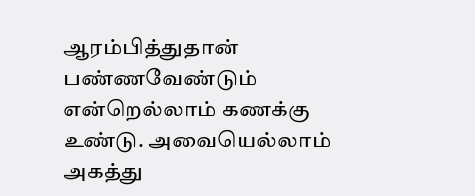ஆரம்பித்துதான் பண்ணவேண்டும் என்றெல்லாம் கணக்கு உண்டு. அவையெல்லாம் அகத்து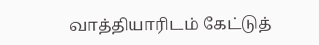வாத்தியாரிடம் கேட்டுத்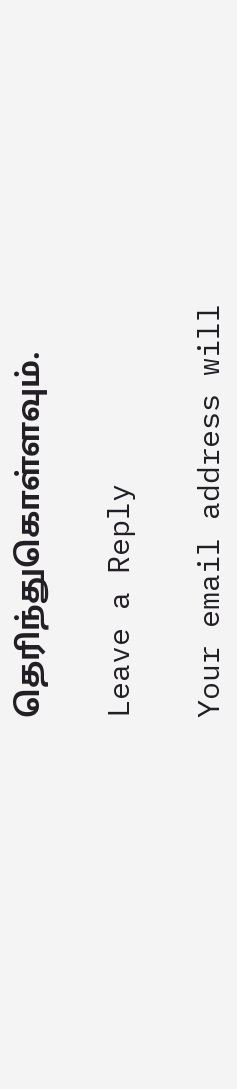தெரிந்துகொள்ளவும்.

Leave a Reply

Your email address will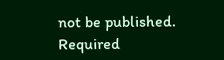not be published. Required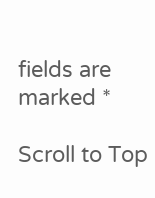fields are marked *

Scroll to Top